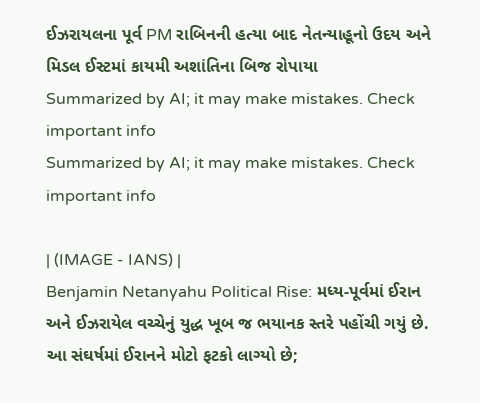ઈઝરાયલના પૂર્વ PM રાબિનની હત્યા બાદ નેતન્યાહૂનો ઉદય અને મિડલ ઈસ્ટમાં કાયમી અશાંતિના બિજ રોપાયા
Summarized by AI; it may make mistakes. Check important info
Summarized by AI; it may make mistakes. Check important info

| (IMAGE - IANS) |
Benjamin Netanyahu Political Rise: મધ્ય-પૂર્વમાં ઈરાન અને ઈઝરાયેલ વચ્ચેનું યુદ્ધ ખૂબ જ ભયાનક સ્તરે પહોંચી ગયું છે. આ સંઘર્ષમાં ઈરાનને મોટો ફટકો લાગ્યો છે;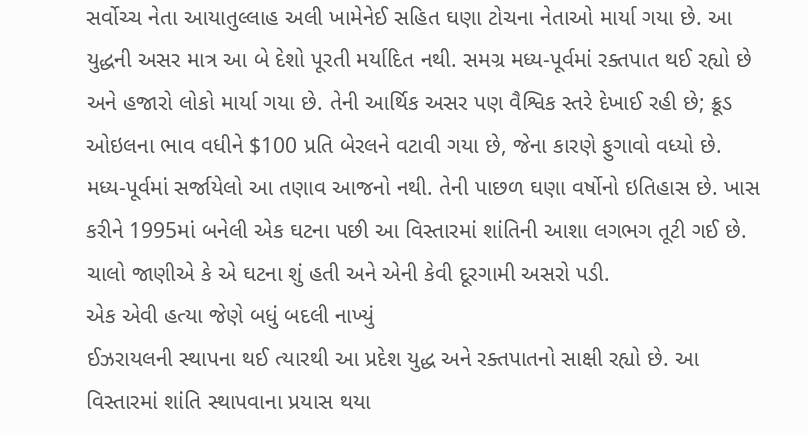સર્વોચ્ચ નેતા આયાતુલ્લાહ અલી ખામેનેઈ સહિત ઘણા ટોચના નેતાઓ માર્યા ગયા છે. આ યુદ્ધની અસર માત્ર આ બે દેશો પૂરતી મર્યાદિત નથી. સમગ્ર મધ્ય-પૂર્વમાં રક્તપાત થઈ રહ્યો છે અને હજારો લોકો માર્યા ગયા છે. તેની આર્થિક અસર પણ વૈશ્વિક સ્તરે દેખાઈ રહી છે; ક્રૂડ ઓઇલના ભાવ વધીને $100 પ્રતિ બેરલને વટાવી ગયા છે, જેના કારણે ફુગાવો વધ્યો છે.
મધ્ય-પૂર્વમાં સર્જાયેલો આ તણાવ આજનો નથી. તેની પાછળ ઘણા વર્ષોનો ઇતિહાસ છે. ખાસ કરીને 1995માં બનેલી એક ઘટના પછી આ વિસ્તારમાં શાંતિની આશા લગભગ તૂટી ગઈ છે. ચાલો જાણીએ કે એ ઘટના શું હતી અને એની કેવી દૂરગામી અસરો પડી.
એક એવી હત્યા જેણે બધું બદલી નાખ્યું
ઈઝરાયલની સ્થાપના થઈ ત્યારથી આ પ્રદેશ યુદ્ધ અને રક્તપાતનો સાક્ષી રહ્યો છે. આ વિસ્તારમાં શાંતિ સ્થાપવાના પ્રયાસ થયા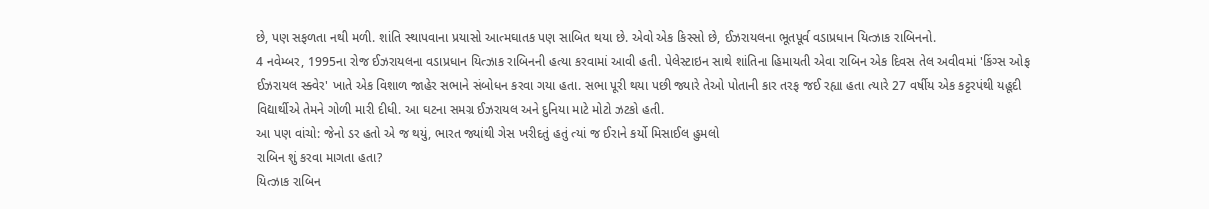છે, પણ સફળતા નથી મળી. શાંતિ સ્થાપવાના પ્રયાસો આત્મઘાતક પણ સાબિત થયા છે. એવો એક કિસ્સો છે, ઈઝરાયલના ભૂતપૂર્વ વડાપ્રધાન યિત્ઝાક રાબિનનો.
4 નવેમ્બર, 1995ના રોજ ઈઝરાયલના વડાપ્રધાન યિત્ઝાક રાબિનની હત્યા કરવામાં આવી હતી. પેલેસ્ટાઇન સાથે શાંતિના હિમાયતી એવા રાબિન એક દિવસ તેલ અવીવમાં 'કિંગ્સ ઓફ ઈઝરાયલ સ્ક્વેર' ખાતે એક વિશાળ જાહેર સભાને સંબોધન કરવા ગયા હતા. સભા પૂરી થયા પછી જ્યારે તેઓ પોતાની કાર તરફ જઈ રહ્યા હતા ત્યારે 27 વર્ષીય એક કટ્ટરપંથી યહૂદી વિદ્યાર્થીએ તેમને ગોળી મારી દીધી. આ ઘટના સમગ્ર ઈઝરાયલ અને દુનિયા માટે મોટો ઝટકો હતી.
આ પણ વાંચો: જેનો ડર હતો એ જ થયું, ભારત જ્યાંથી ગેસ ખરીદતું હતું ત્યાં જ ઈરાને કર્યો મિસાઈલ હુમલો
રાબિન શું કરવા માગતા હતા?
યિત્ઝાક રાબિન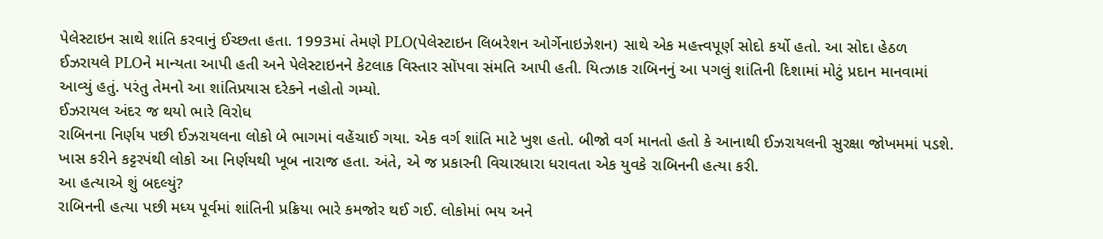પેલેસ્ટાઇન સાથે શાંતિ કરવાનું ઈચ્છતા હતા. 1993માં તેમણે PLO(પેલેસ્ટાઇન લિબરેશન ઓર્ગેનાઇઝેશન) સાથે એક મહત્ત્વપૂર્ણ સોદો કર્યો હતો. આ સોદા હેઠળ ઈઝરાયલે PLOને માન્યતા આપી હતી અને પેલેસ્ટાઇનને કેટલાક વિસ્તાર સોંપવા સંમતિ આપી હતી. યિત્ઝાક રાબિનનું આ પગલું શાંતિની દિશામાં મોટું પ્રદાન માનવામાં આવ્યું હતું. પરંતુ તેમનો આ શાંતિપ્રયાસ દરેકને નહોતો ગમ્યો.
ઈઝરાયલ અંદર જ થયો ભારે વિરોધ
રાબિનના નિર્ણય પછી ઈઝરાયલના લોકો બે ભાગમાં વહેંચાઈ ગયા. એક વર્ગ શાંતિ માટે ખુશ હતો. બીજો વર્ગ માનતો હતો કે આનાથી ઈઝરાયલની સુરક્ષા જોખમમાં પડશે. ખાસ કરીને કટ્ટરપંથી લોકો આ નિર્ણયથી ખૂબ નારાજ હતા. અંતે, એ જ પ્રકારની વિચારધારા ધરાવતા એક યુવકે રાબિનની હત્યા કરી.
આ હત્યાએ શું બદલ્યું?
રાબિનની હત્યા પછી મધ્ય પૂર્વમાં શાંતિની પ્રક્રિયા ભારે કમજોર થઈ ગઈ. લોકોમાં ભય અને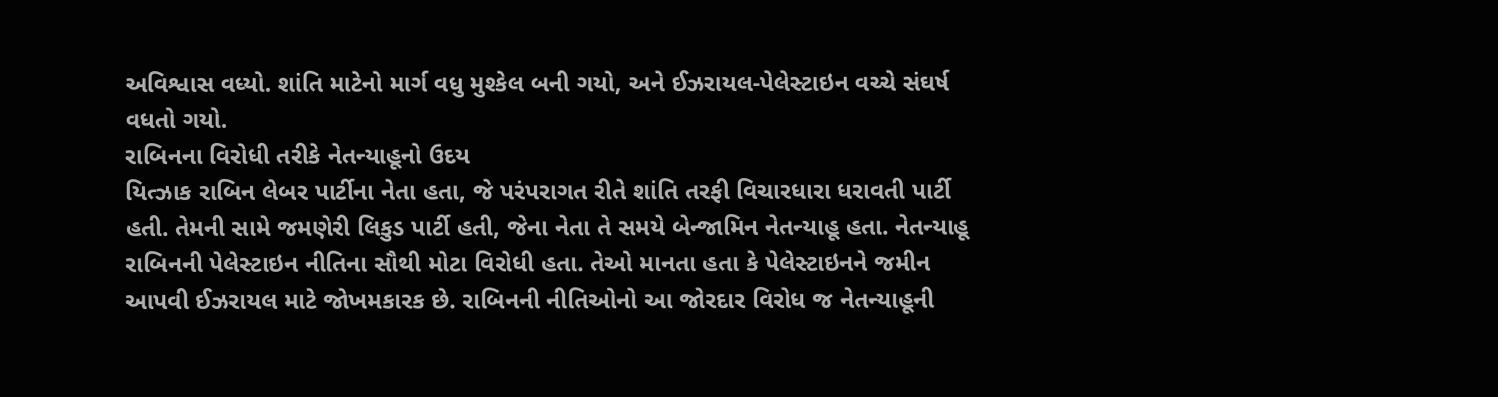અવિશ્વાસ વધ્યો. શાંતિ માટેનો માર્ગ વધુ મુશ્કેલ બની ગયો, અને ઈઝરાયલ-પેલેસ્ટાઇન વચ્ચે સંઘર્ષ વધતો ગયો.
રાબિનના વિરોધી તરીકે નેતન્યાહૂનો ઉદય
યિત્ઝાક રાબિન લેબર પાર્ટીના નેતા હતા, જે પરંપરાગત રીતે શાંતિ તરફી વિચારધારા ધરાવતી પાર્ટી હતી. તેમની સામે જમણેરી લિકુડ પાર્ટી હતી, જેના નેતા તે સમયે બેન્જામિન નેતન્યાહૂ હતા. નેતન્યાહૂ રાબિનની પેલેસ્ટાઇન નીતિના સૌથી મોટા વિરોધી હતા. તેઓ માનતા હતા કે પેલેસ્ટાઇનને જમીન આપવી ઈઝરાયલ માટે જોખમકારક છે. રાબિનની નીતિઓનો આ જોરદાર વિરોધ જ નેતન્યાહૂની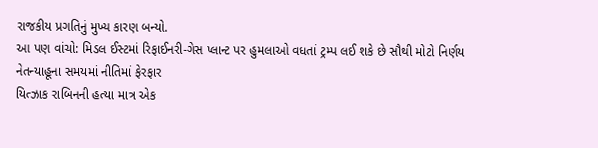રાજકીય પ્રગતિનું મુખ્ય કારણ બન્યો.
આ પણ વાંચો: મિડલ ઈસ્ટમાં રિફાઈનરી-ગેસ પ્લાન્ટ પર હુમલાઓ વધતાં ટ્રમ્પ લઈ શકે છે સૌથી મોટો નિર્ણય
નેતન્યાહૂના સમયમાં નીતિમાં ફેરફાર
યિત્ઝાક રાબિનની હત્યા માત્ર એક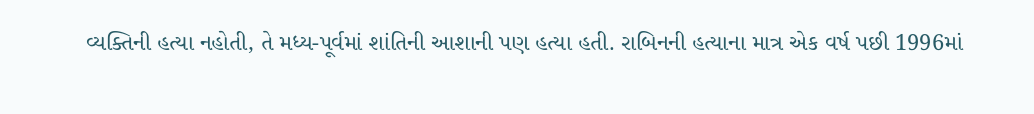વ્યક્તિની હત્યા નહોતી, તે મધ્ય-પૂર્વમાં શાંતિની આશાની પણ હત્યા હતી. રાબિનની હત્યાના માત્ર એક વર્ષ પછી 1996માં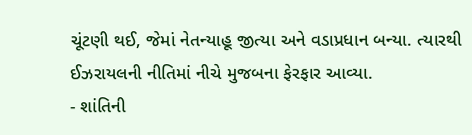ચૂંટણી થઈ, જેમાં નેતન્યાહૂ જીત્યા અને વડાપ્રધાન બન્યા. ત્યારથી ઈઝરાયલની નીતિમાં નીચે મુજબના ફેરફાર આવ્યા.
- શાંતિની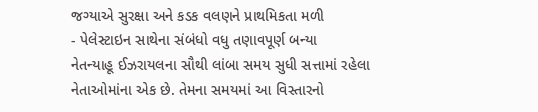જગ્યાએ સુરક્ષા અને કડક વલણને પ્રાથમિકતા મળી
- પેલેસ્ટાઇન સાથેના સંબંધો વધુ તણાવપૂર્ણ બન્યા
નેતન્યાહૂ ઈઝરાયલના સૌથી લાંબા સમય સુધી સત્તામાં રહેલા નેતાઓમાંના એક છે. તેમના સમયમાં આ વિસ્તારનો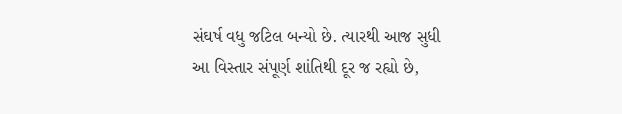સંઘર્ષ વધુ જટિલ બન્યો છે. ત્યારથી આજ સુધી આ વિસ્તાર સંપૂર્ણ શાંતિથી દૂર જ રહ્યો છે,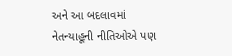અને આ બદલાવમાં નેતન્યાહૂની નીતિઓએ પણ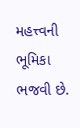મહત્ત્વની ભૂમિકા ભજવી છે.